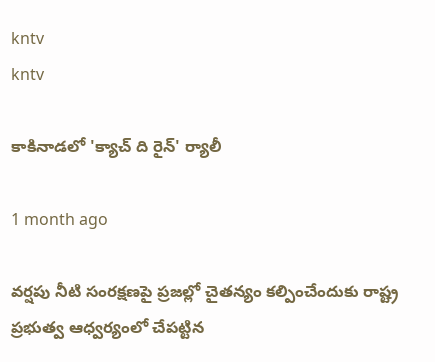kntv
kntv

కాకినాడలో 'క్యాచ్ ది రైన్' ర్యాలీ

1 month ago

వర్షపు నీటి సంరక్షణపై ప్రజల్లో చైతన్యం కల్పించేందుకు రాష్ట్ర ప్రభుత్వ ఆధ్వర్యంలో చేపట్టిన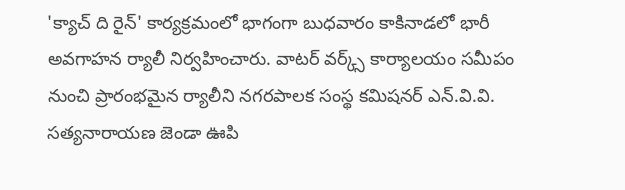'క్యాచ్ ది రైన్' కార్యక్రమంలో భాగంగా బుధవారం కాకినాడలో భారీ అవగాహన ర్యాలీ నిర్వహించారు. వాటర్ వర్క్స్ కార్యాలయం సమీపం నుంచి ప్రారంభమైన ర్యాలీని నగరపాలక సంస్థ కమిషనర్ ఎన్.వి.వి. సత్యనారాయణ జెండా ఊపి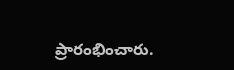ప్రారంభించారు.